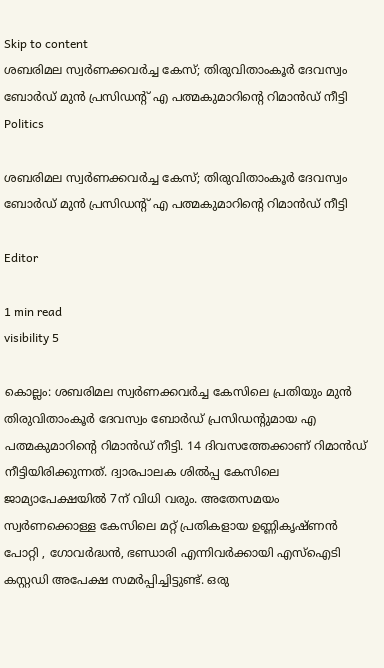Skip to content
ശബരിമല സ്വർണക്കവർച്ച കേസ്; തിരുവിതാംകൂർ ദേവസ്വം ബോർഡ് മുൻ പ്രസിഡന്റ്‌ എ പത്മകുമാറിന്റെ റിമാൻഡ് നീട്ടി
Politics

ശബരിമല സ്വർണക്കവർച്ച കേസ്; തിരുവിതാംകൂർ ദേവസ്വം ബോർഡ് മുൻ പ്രസിഡന്റ്‌ എ പത്മകുമാറിന്റെ റിമാൻഡ് നീട്ടി

Editor

1 min read
visibility 5

കൊല്ലം: ശബരിമല സ്വർണക്കവർച്ച കേസിലെ പ്രതിയും മുൻ തിരുവിതാംകൂര്‍ ദേവസ്വം ബോര്‍ഡ് പ്രസിഡന്റുമായ എ പത്മകുമാറിന്റെ റിമാൻഡ് നീട്ടി. 14 ദിവസത്തേക്കാണ് റിമാൻഡ് നീട്ടിയിരിക്കുന്നത്. ദ്വാരപാലക ശിൽപ്പ കേസിലെ ജാമ്യാപേക്ഷയിൽ 7ന് വിധി വരും. അതേസമയം സ്വർണക്കൊള്ള കേസിലെ മറ്റ് പ്രതികളായ ഉണ്ണികൃഷ്ണൻ പോറ്റി , ഗോവർദ്ധൻ, ഭണ്ഡാരി എന്നിവർക്കായി എസ്ഐടി കസ്റ്റഡി അപേക്ഷ സമർപ്പിച്ചിട്ടുണ്ട്. ഒരു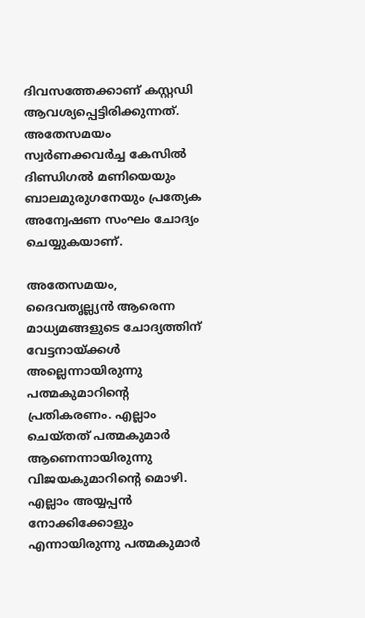ദിവസത്തേക്കാണ് കസ്റ്റഡി ആവശ്യപ്പെട്ടിരിക്കുന്നത്. അതേസമയം സ്വർണക്കവർച്ച കേസിൽ ദിണ്ഡിഗൽ മണിയെയും ബാലമുരുഗനേയും പ്രത്യേക അന്വേഷണ സംഘം ചോദ്യം ചെയ്യുകയാണ്.

അതേസമയം, ദൈവതൃല്ല്യൻ ആരെന്ന മാധ്യമങ്ങളുടെ ചോദ്യത്തിന് വേട്ടനായ്ക്കൾ അല്ലെന്നായിരുന്നു പത്മകുമാറിന്റെ പ്രതികരണം. എല്ലാം ചെയ്‌തത് പത്മകുമാർ ആണെന്നായിരുന്നു വിജയകുമാറിന്റെ മൊഴി. എല്ലാം അയ്യപ്പൻ നോക്കിക്കോളും എന്നായിരുന്നു പത്മകുമാർ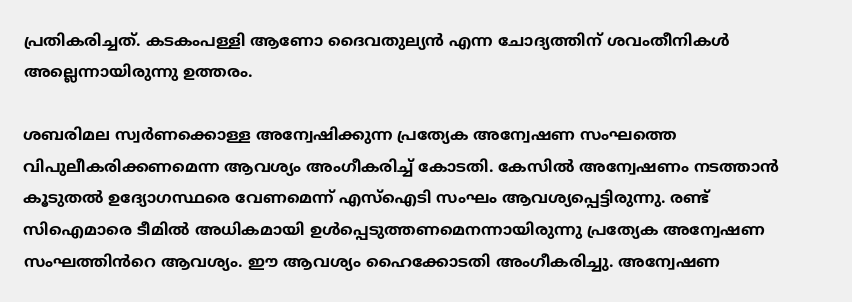പ്രതികരിച്ചത്. കടകംപള്ളി ആണോ ദൈവതുല്യൻ എന്ന ചോദ്യത്തിന് ശവംതീനികൾ അല്ലെന്നായിരുന്നു ഉത്തരം.

ശബരിമല സ്വർണക്കൊള്ള അന്വേഷിക്കുന്ന പ്രത്യേക അന്വേഷണ സംഘത്തെ വിപുലീകരിക്കണമെന്ന ആവശ്യം അംഗീകരിച്ച് കോടതി. കേസിൽ അന്വേഷണം നടത്താൻ കൂടുതൽ ഉദ്യോഗസ്ഥരെ വേണമെന്ന് എസ്ഐടി സംഘം ആവശ്യപ്പെട്ടിരുന്നു. രണ്ട് സിഐമാരെ ടീമിൽ അധികമായി ഉൾപ്പെടുത്തണമെനന്നായിരുന്നു പ്രത്യേക അന്വേഷണ സംഘത്തിൻറെ ആവശ്യം. ഈ ആവശ്യം ഹൈക്കോടതി അംഗീകരിച്ചു. അന്വേഷണ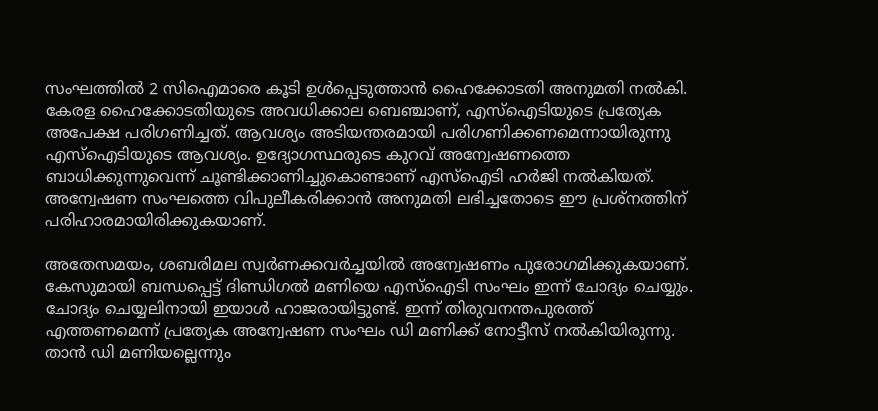സംഘത്തിൽ 2 സിഐമാരെ കൂടി ഉൾപ്പെടുത്താൻ ഹൈക്കോടതി അനുമതി നൽകി. കേരള ഹൈക്കോടതിയുടെ അവധിക്കാല ബെഞ്ചാണ്, എസ്ഐടിയുടെ പ്രത്യേക അപേക്ഷ പരിഗണിച്ചത്. ആവശ്യം അടിയന്തരമായി പരിഗണിക്കണമെന്നായിരുന്നു എസ്ഐടിയുടെ ആവശ്യം. ഉദ്യോഗസ്ഥരുടെ കുറവ് അന്വേഷണത്തെ ബാധിക്കുന്നുവെന്ന് ചൂണ്ടിക്കാണിച്ചുകൊണ്ടാണ് എസ്ഐടി ഹർജി നൽകിയത്. അന്വേഷണ സംഘത്തെ വിപുലീകരിക്കാൻ അനുമതി ലഭിച്ചതോടെ ഈ പ്രശ്‌നത്തിന് പരിഹാരമായിരിക്കുകയാണ്.

അതേസമയം, ശബരിമല സ്വർണക്കവർച്ചയിൽ അന്വേഷണം പുരോഗമിക്കുകയാണ്. കേസുമായി ബന്ധപ്പെട്ട് ദിണ്ഡിഗൽ മണിയെ എസ്ഐടി സംഘം ഇന്ന് ചോദ്യം ചെയ്യും. ചോദ്യം ചെയ്യലിനായി ഇയാൾ ഹാജരായിട്ടുണ്ട്. ഇന്ന് തിരുവനന്തപുരത്ത് എത്തണമെന്ന് പ്രത്യേക അന്വേഷണ സംഘം ഡി മണിക്ക് നോട്ടീസ് നൽകിയിരുന്നു. താൻ ഡി മണിയല്ലെന്നും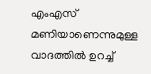എംഎസ് മണിയാണെന്നുമുള്ള വാദത്തിൽ ഉറച്ച്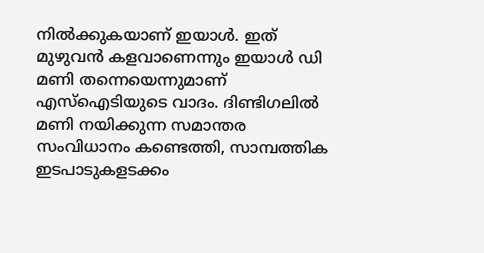നിൽക്കുകയാണ് ഇയാൾ. ഇത് മുഴുവൻ കളവാണെന്നും ഇയാൾ ഡി മണി തന്നെയെന്നുമാണ് എസ്ഐടിയുടെ വാദം. ദിണ്ടിഗലിൽ മണി നയിക്കുന്ന സമാന്തര സംവിധാനം കണ്ടെത്തി, സാമ്പത്തിക ഇടപാടുകളടക്കം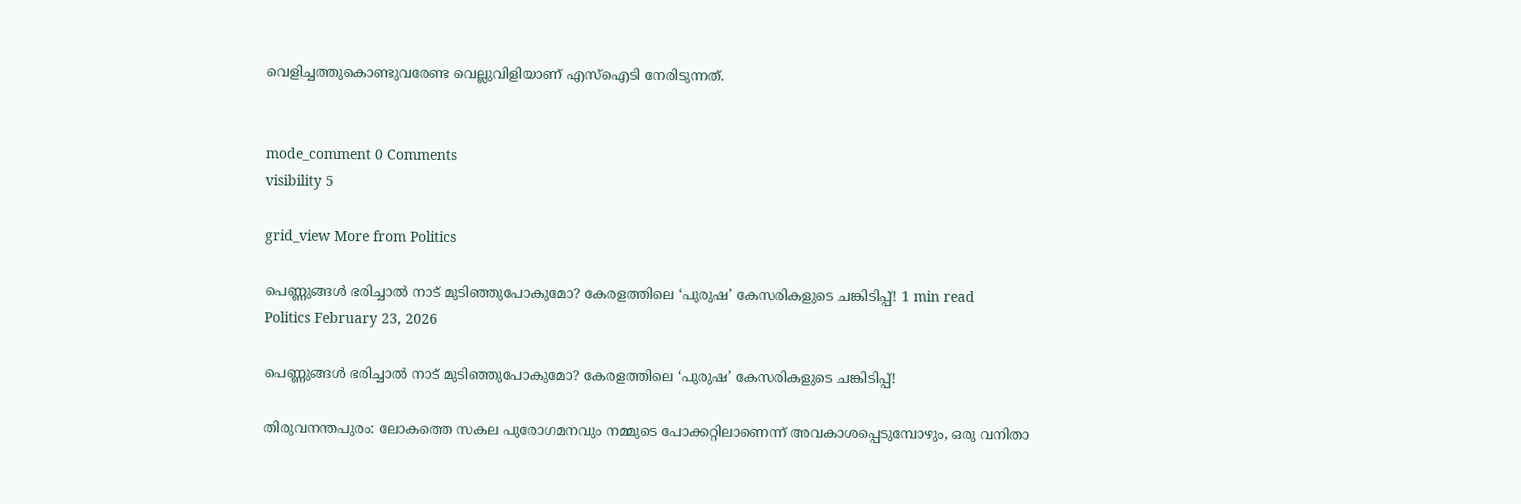വെളിച്ചത്തുകൊണ്ടുവരേണ്ട വെല്ലുവിളിയാണ് എസ്ഐടി നേരിടുന്നത്.


mode_comment 0 Comments
visibility 5

grid_view More from Politics

പെണ്ണുങ്ങൾ ഭരിച്ചാൽ നാട് മുടിഞ്ഞുപോകുമോ? കേരളത്തിലെ ‘പുരുഷ’ കേസരികളുടെ ചങ്കിടിപ്പ്! 1 min read
Politics February 23, 2026

പെണ്ണുങ്ങൾ ഭരിച്ചാൽ നാട് മുടിഞ്ഞുപോകുമോ? കേരളത്തിലെ ‘പുരുഷ’ കേസരികളുടെ ചങ്കിടിപ്പ്!

തിരുവനന്തപുരം: ലോകത്തെ സകല പുരോഗമനവും നമ്മുടെ പോക്കറ്റിലാണെന്ന് അവകാശപ്പെടുമ്പോഴും, ഒരു വനിതാ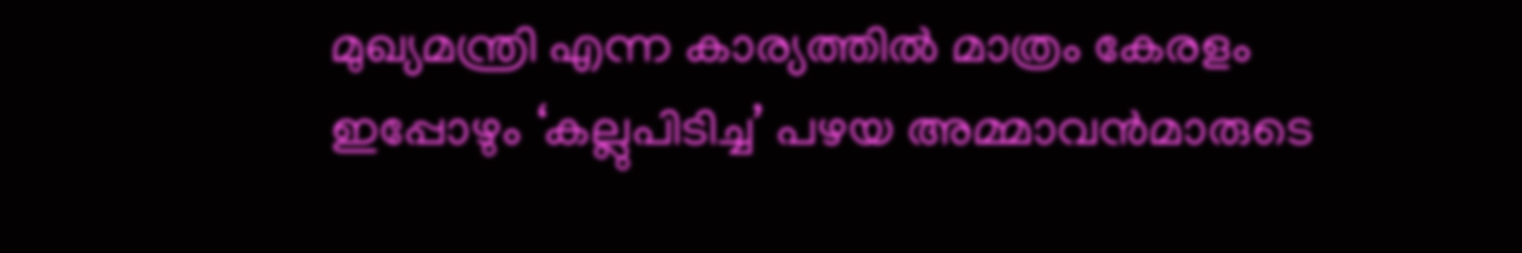മുഖ്യമന്ത്രി എന്ന കാര്യത്തിൽ മാത്രം കേരളം ഇപ്പോഴും ‘കല്ലുപിടിച്ച’ പഴയ അമ്മാവൻമാരുടെ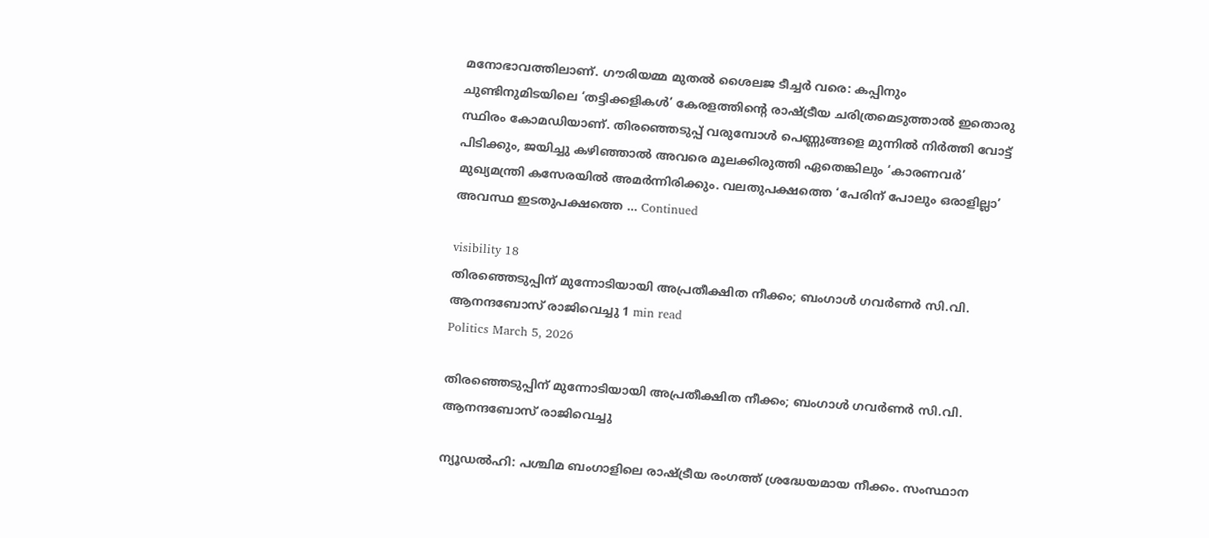മനോഭാവത്തിലാണ്. ഗൗരിയമ്മ മുതൽ ശൈലജ ടീച്ചർ വരെ: കപ്പിനും ചുണ്ടിനുമിടയിലെ ‘തട്ടിക്കളികൾ’ കേരളത്തിന്റെ രാഷ്ട്രീയ ചരിത്രമെടുത്താൽ ഇതൊരു സ്ഥിരം കോമഡിയാണ്. തിരഞ്ഞെടുപ്പ് വരുമ്പോൾ പെണ്ണുങ്ങളെ മുന്നിൽ നിർത്തി വോട്ട് പിടിക്കും, ജയിച്ചു കഴിഞ്ഞാൽ അവരെ മൂലക്കിരുത്തി ഏതെങ്കിലും ‘കാരണവർ’ മുഖ്യമന്ത്രി കസേരയിൽ അമർന്നിരിക്കും. വലതുപക്ഷത്തെ ‘പേരിന് പോലും ഒരാളില്ലാ’ അവസ്ഥ ഇടതുപക്ഷത്തെ … Continued

visibility 18
തിരഞ്ഞെടുപ്പിന് മുന്നോടിയായി അപ്രതീക്ഷിത നീക്കം; ബംഗാൾ ഗവർണർ സി.വി. ആനന്ദബോസ് രാജിവെച്ചു 1 min read
Politics March 5, 2026

തിരഞ്ഞെടുപ്പിന് മുന്നോടിയായി അപ്രതീക്ഷിത നീക്കം; ബംഗാൾ ഗവർണർ സി.വി. ആനന്ദബോസ് രാജിവെച്ചു

ന്യൂഡൽഹി: പശ്ചിമ ബംഗാളിലെ രാഷ്ട്രീയ രംഗത്ത് ശ്രദ്ധേയമായ നീക്കം. സംസ്ഥാന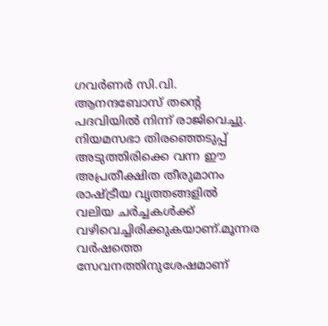ഗവർണർ സി.വി. ആനന്ദബോസ് തന്റെ പദവിയിൽ നിന്ന് രാജിവെച്ചു. നിയമസഭാ തിരഞ്ഞെടുപ്പ് അടുത്തിരിക്കെ വന്ന ഈ അപ്രതീക്ഷിത തീരുമാനം രാഷ്ട്രീയ വൃത്തങ്ങളിൽ വലിയ ചർച്ചകൾക്ക് വഴിവെച്ചിരിക്കുകയാണ്.മൂന്നര വർഷത്തെ സേവനത്തിനുശേഷമാണ്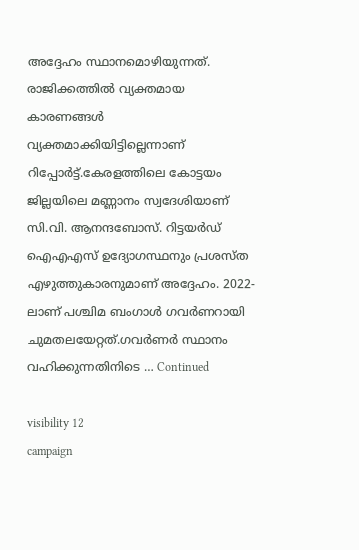അദ്ദേഹം സ്ഥാനമൊഴിയുന്നത്. രാജിക്കത്തിൽ വ്യക്തമായ കാരണങ്ങൾ വ്യക്തമാക്കിയിട്ടില്ലെന്നാണ് റിപ്പോർട്ട്.കേരളത്തിലെ കോട്ടയം ജില്ലയിലെ മണ്ണാനം സ്വദേശിയാണ് സി.വി. ആനന്ദബോസ്. റിട്ടയർഡ് ഐഎഎസ് ഉദ്യോഗസ്ഥനും പ്രശസ്ത എഴുത്തുകാരനുമാണ് അദ്ദേഹം. 2022-ലാണ് പശ്ചിമ ബംഗാൾ ഗവർണറായി ചുമതലയേറ്റത്.ഗവർണർ സ്ഥാനം വഹിക്കുന്നതിനിടെ … Continued

visibility 12
campaign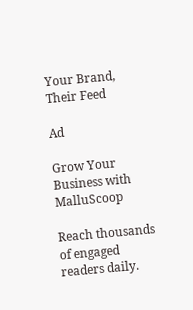Your Brand,
Their Feed

Ad

Grow Your Business with MalluScoop

Reach thousands of engaged readers daily.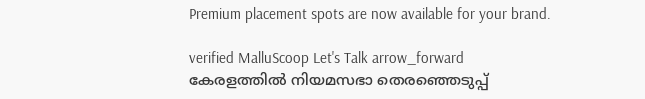Premium placement spots are now available for your brand.

verified MalluScoop Let's Talk arrow_forward
കേരളത്തിൽ നിയമസഭാ തെരഞ്ഞെടുപ്പ്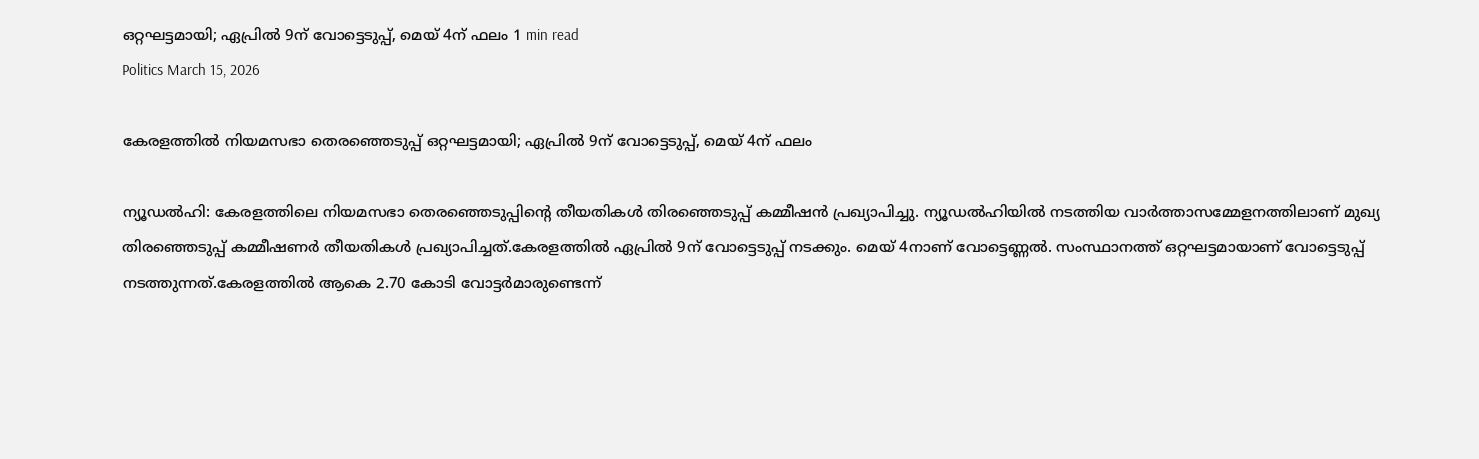ഒറ്റഘട്ടമായി; ഏപ്രിൽ 9ന് വോട്ടെടുപ്പ്, മെയ് 4ന് ഫലം 1 min read
Politics March 15, 2026

കേരളത്തിൽ നിയമസഭാ തെരഞ്ഞെടുപ്പ് ഒറ്റഘട്ടമായി; ഏപ്രിൽ 9ന് വോട്ടെടുപ്പ്, മെയ് 4ന് ഫലം

ന്യൂഡൽഹി: കേരളത്തിലെ നിയമസഭാ തെരഞ്ഞെടുപ്പിന്റെ തീയതികൾ തിരഞ്ഞെടുപ്പ് കമ്മീഷൻ പ്രഖ്യാപിച്ചു. ന്യൂഡൽഹിയിൽ നടത്തിയ വാർത്താസമ്മേളനത്തിലാണ് മുഖ്യ തിരഞ്ഞെടുപ്പ് കമ്മീഷണർ തീയതികൾ പ്രഖ്യാപിച്ചത്.കേരളത്തിൽ ഏപ്രിൽ 9ന് വോട്ടെടുപ്പ് നടക്കും. മെയ് 4നാണ് വോട്ടെണ്ണൽ. സംസ്ഥാനത്ത് ഒറ്റഘട്ടമായാണ് വോട്ടെടുപ്പ് നടത്തുന്നത്.കേരളത്തിൽ ആകെ 2.70 കോടി വോട്ടർമാരുണ്ടെന്ന്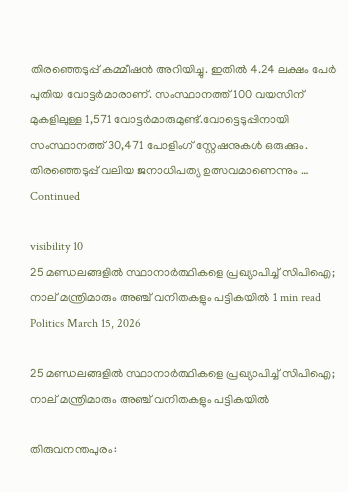തിരഞ്ഞെടുപ്പ് കമ്മീഷൻ അറിയിച്ചു. ഇതിൽ 4.24 ലക്ഷം പേർ പുതിയ വോട്ടർമാരാണ്. സംസ്ഥാനത്ത് 100 വയസിന് മുകളിലുള്ള 1,571 വോട്ടർമാരുമുണ്ട്.വോട്ടെടുപ്പിനായി സംസ്ഥാനത്ത് 30,471 പോളിംഗ് സ്റ്റേഷനുകൾ ഒരുക്കും. തിരഞ്ഞെടുപ്പ് വലിയ ജനാധിപത്യ ഉത്സവമാണെന്നും … Continued

visibility 10
25 മണ്ഡലങ്ങളിൽ സ്ഥാനാർത്ഥികളെ പ്രഖ്യാപിച്ച് സിപിഐ; നാല് മന്ത്രിമാരും അഞ്ച് വനിതകളും പട്ടികയിൽ 1 min read
Politics March 15, 2026

25 മണ്ഡലങ്ങളിൽ സ്ഥാനാർത്ഥികളെ പ്രഖ്യാപിച്ച് സിപിഐ; നാല് മന്ത്രിമാരും അഞ്ച് വനിതകളും പട്ടികയിൽ

തിരുവനന്തപുരം: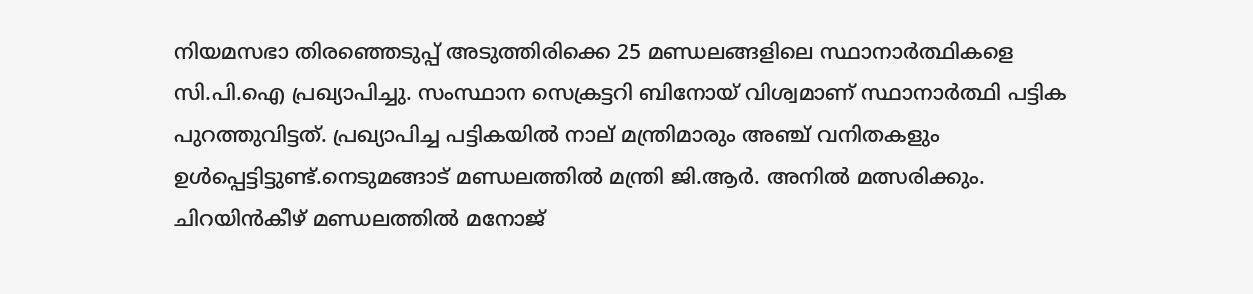നിയമസഭാ തിരഞ്ഞെടുപ്പ് അടുത്തിരിക്കെ 25 മണ്ഡലങ്ങളിലെ സ്ഥാനാർത്ഥികളെ സി.പി.ഐ പ്രഖ്യാപിച്ചു. സംസ്ഥാന സെക്രട്ടറി ബിനോയ് വിശ്വമാണ് സ്ഥാനാർത്ഥി പട്ടിക പുറത്തുവിട്ടത്. പ്രഖ്യാപിച്ച പട്ടികയിൽ നാല് മന്ത്രിമാരും അഞ്ച് വനിതകളും ഉൾപ്പെട്ടിട്ടുണ്ട്.നെടുമങ്ങാട് മണ്ഡലത്തിൽ മന്ത്രി ജി.ആർ. അനിൽ മത്സരിക്കും. ചിറയിൻകീഴ് മണ്ഡലത്തിൽ മനോജ്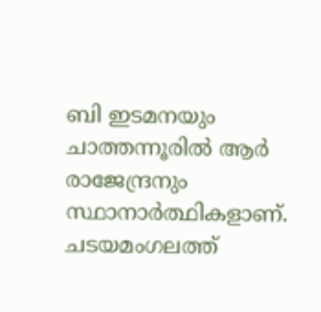ബി ഇടമനയും ചാത്തന്നൂരിൽ ആർ രാജേന്ദ്രനും സ്ഥാനാർത്ഥികളാണ്. ചടയമംഗലത്ത്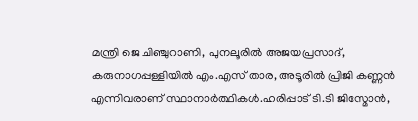മന്ത്രി ജെ ചിഞ്ചുറാണി, പുനലൂരിൽ അജയപ്രസാദ്, കരുനാഗപ്പള്ളിയിൽ എം.എസ് താര, അടൂരിൽ പ്രിജി കണ്ണൻ എന്നിവരാണ് സ്ഥാനാർത്ഥികൾ.ഹരിപ്പാട് ടി.ടി ജിസ്മോൻ,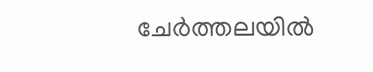ചേർത്തലയിൽ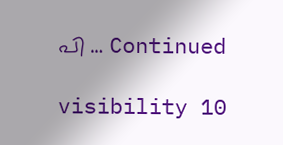പി … Continued

visibility 10